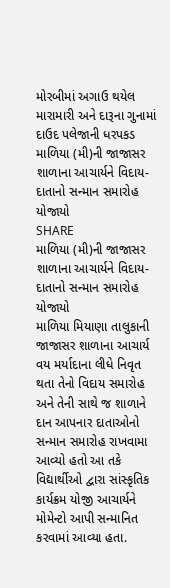મોરબીમાં અગાઉ થયેલ મારામારી અને દારૂના ગુનામાં દાઉદ પલેજાની ધરપકડ
માળિયા (મી)ની જાજાસર શાળાના આચાર્યને વિદાય-દાતાનો સન્માન સમારોહ યોજાયો
SHARE
માળિયા (મી)ની જાજાસર શાળાના આચાર્યને વિદાય-દાતાનો સન્માન સમારોહ યોજાયો
માળિયા મિયાણા તાલુકાની જાજાસર શાળાના આચાર્ય વય મર્યાદાના લીધે નિવૃત થતા તેનો વિદાય સમારોહ અને તેની સાથે જ શાળાને દાન આપનાર દાતાઓનો સન્માન સમારોહ રાખવામા આવ્યો હતો આ તકે વિદ્યાર્થીઓ દ્વારા સાંસ્કૃતિક કાર્યક્રમ યોજી આચાર્યને મોમેન્ટો આપી સન્માનિત કરવામાં આવ્યા હતા.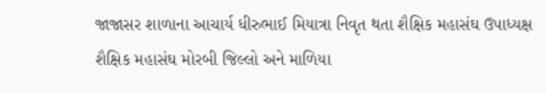જાજાસર શાળાના આચાર્ય ધીરુભાઈ મિયાત્રા નિવૃત થતા શૈક્ષિક મહાસંઘ ઉપાધ્યક્ષ શૈક્ષિક મહાસંઘ મોરબી જિલ્લો અને માળિયા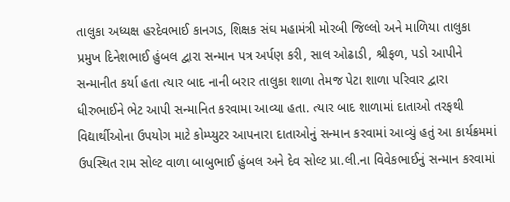તાલુકા અધ્યક્ષ હરદેવભાઈ કાનગડ, શિક્ષક સંઘ મહામંત્રી મોરબી જિલ્લો અને માળિયા તાલુકા પ્રમુખ દિનેશભાઈ હુંબલ દ્વારા સન્માન પત્ર અર્પણ કરી, સાલ ઓઢાડી, શ્રીફળ, પડો આપીને સન્માનીત કર્યા હતા ત્યાર બાદ નાની બરાર તાલુકા શાળા તેમજ પેટા શાળા પરિવાર દ્વારા ધીરુભાઈને ભેટ આપી સન્માનિત કરવામા આવ્યા હતા. ત્યાર બાદ શાળામાં દાતાઓ તરફથી વિદ્યાર્થીઓના ઉપયોગ માટે કોમ્પ્યુટર આપનારા દાતાઓનું સન્માન કરવામાં આવ્યું હતું આ કાર્યક્રમમાં ઉપસ્થિત રામ સોલ્ટ વાળા બાબુભાઈ હુંબલ અને દેવ સોલ્ટ પ્રા.લી.ના વિવેકભાઈનું સન્માન કરવામાં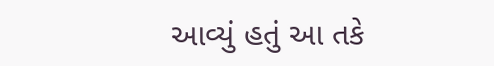આવ્યું હતું આ તકે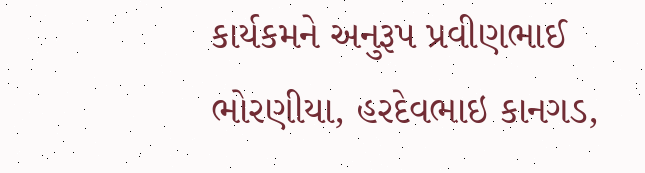કાર્યકમને અનુરૂપ પ્રવીણભાઈ ભોરણીયા, હરદેવભાઇ કાનગડ,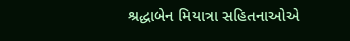શ્રદ્ધાબેન મિયાત્રા સહિતનાઓએ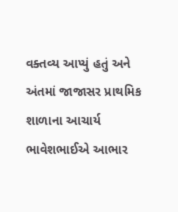વક્તવ્ય આપ્યું હતું અને અંતમાં જાજાસર પ્રાથમિક શાળાના આચાર્ય ભાવેશભાઈએ આભાર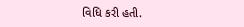વિધિ કરી હતી.